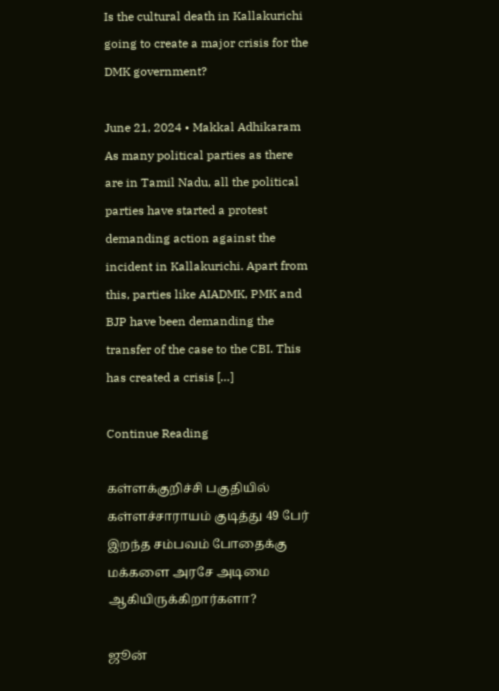Is the cultural death in Kallakurichi going to create a major crisis for the DMK government?

June 21, 2024 • Makkal Adhikaram As many political parties as there are in Tamil Nadu, all the political parties have started a protest demanding action against the incident in Kallakurichi. Apart from this, parties like AIADMK, PMK and BJP have been demanding the transfer of the case to the CBI. This has created a crisis […]

Continue Reading

கள்ளக்குறிச்சி பகுதியில் கள்ளச்சாராயம் குடித்து 49 பேர் இறந்த சம்பவம் போதைக்கு மக்களை அரசே அடிமை ஆகியிருக்கிறார்களா?

ஜூன்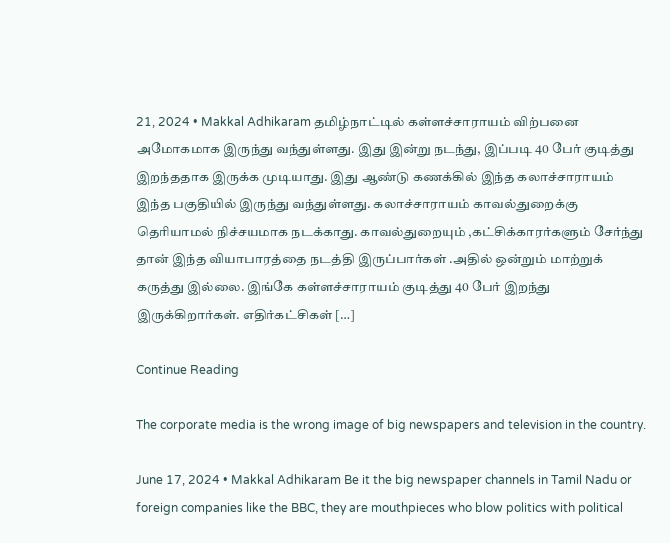21, 2024 • Makkal Adhikaram தமிழ்நாட்டில் கள்ளச்சாராயம் விற்பனை அமோகமாக இருந்து வந்துள்ளது. இது இன்று நடந்து, இப்படி 40 பேர் குடித்து இறந்ததாக இருக்க முடியாது. இது ஆண்டு கணக்கில் இந்த கலாச்சாராயம் இந்த பகுதியில் இருந்து வந்துள்ளது. கலாச்சாராயம் காவல்துறைக்கு தெரியாமல் நிச்சயமாக நடக்காது. காவல்துறையும் ,கட்சிக்காரர்களும் சேர்ந்து தான் இந்த வியாபாரத்தை நடத்தி இருப்பார்கள் .அதில் ஒன்றும் மாற்றுக் கருத்து இல்லை. இங்கே கள்ளச்சாராயம் குடித்து 40 பேர் இறந்து இருக்கிறார்கள். எதிர்கட்சிகள் […]

Continue Reading

The corporate media is the wrong image of big newspapers and television in the country.

June 17, 2024 • Makkal Adhikaram Be it the big newspaper channels in Tamil Nadu or foreign companies like the BBC, they are mouthpieces who blow politics with political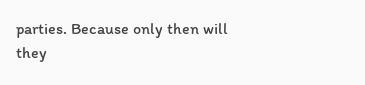parties. Because only then will they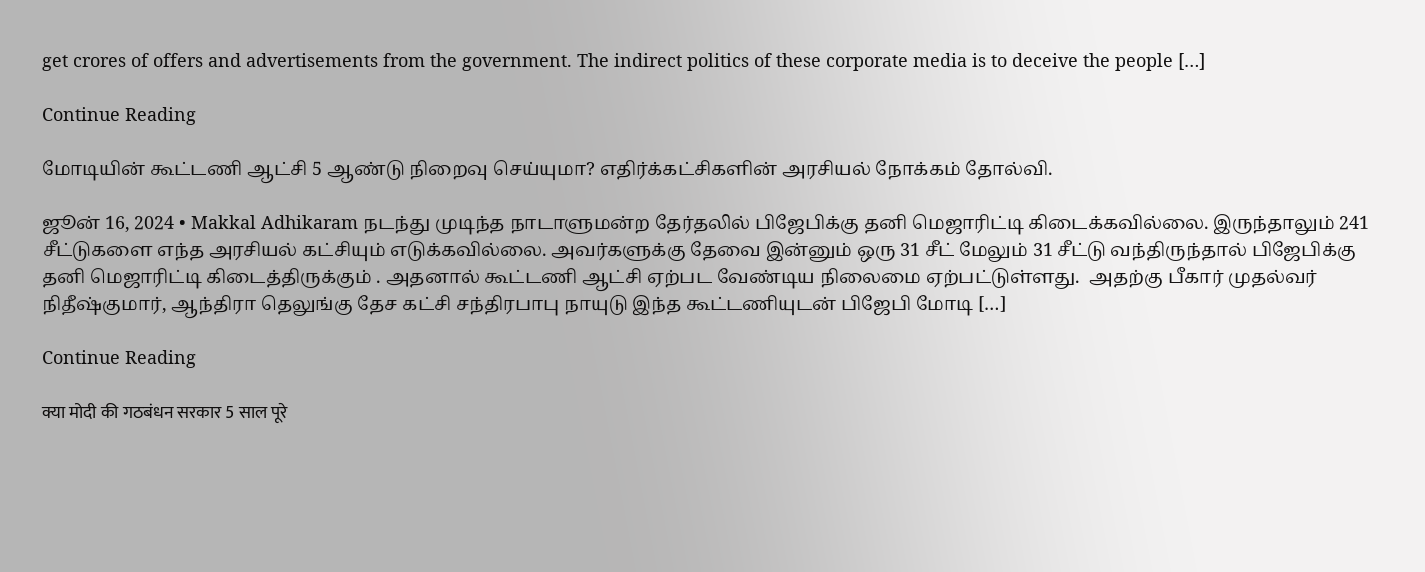get crores of offers and advertisements from the government. The indirect politics of these corporate media is to deceive the people […]

Continue Reading

மோடியின் கூட்டணி ஆட்சி 5 ஆண்டு நிறைவு செய்யுமா? எதிர்க்கட்சிகளின் அரசியல் நோக்கம் தோல்வி.

ஜூன் 16, 2024 • Makkal Adhikaram நடந்து முடிந்த நாடாளுமன்ற தேர்தலில் பிஜேபிக்கு தனி மெஜாரிட்டி கிடைக்கவில்லை. இருந்தாலும் 241 சீட்டுகளை எந்த அரசியல் கட்சியும் எடுக்கவில்லை. அவர்களுக்கு தேவை இன்னும் ஒரு 31 சீட் மேலும் 31 சீட்டு வந்திருந்தால் பிஜேபிக்கு தனி மெஜாரிட்டி கிடைத்திருக்கும் . அதனால் கூட்டணி ஆட்சி ஏற்பட வேண்டிய நிலைமை ஏற்பட்டுள்ளது.  அதற்கு பீகார் முதல்வர் நிதீஷ்குமார், ஆந்திரா தெலுங்கு தேச கட்சி சந்திரபாபு நாயுடு இந்த கூட்டணியுடன் பிஜேபி மோடி […]

Continue Reading

क्या मोदी की गठबंधन सरकार 5 साल पूरे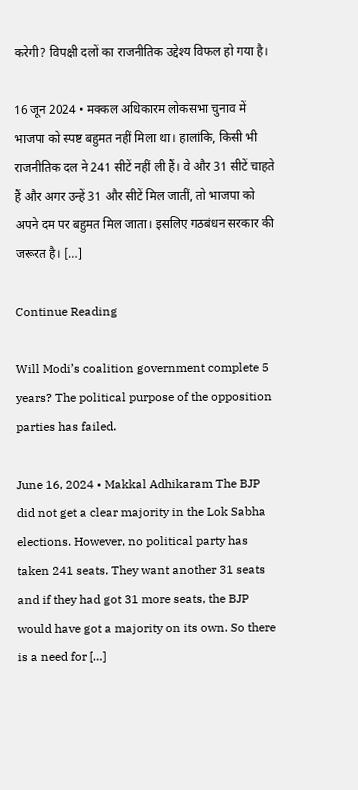करेगी? विपक्षी दलों का राजनीतिक उद्देश्य विफल हो गया है।

16 जून 2024 • मक्कल अधिकारम लोकसभा चुनाव में भाजपा को स्पष्ट बहुमत नहीं मिला था। हालांकि, किसी भी राजनीतिक दल ने 241 सीटें नहीं ली हैं। वे और 31 सीटें चाहते हैं और अगर उन्हें 31 और सीटें मिल जातीं, तो भाजपा को अपने दम पर बहुमत मिल जाता। इसलिए गठबंधन सरकार की जरूरत है। […]

Continue Reading

Will Modi’s coalition government complete 5 years? The political purpose of the opposition parties has failed.

June 16, 2024 • Makkal Adhikaram The BJP did not get a clear majority in the Lok Sabha elections. However, no political party has taken 241 seats. They want another 31 seats and if they had got 31 more seats, the BJP would have got a majority on its own. So there is a need for […]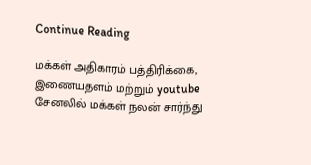Continue Reading

மக்கள் அதிகாரம் பத்திரிக்கை, இணையதளம் மற்றும் youtube சேனலில் மக்கள் நலன் சார்ந்து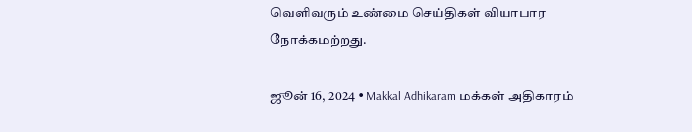வெளிவரும் உண்மை செய்திகள் வியாபார நோக்கமற்றது.

ஜூன் 16, 2024 • Makkal Adhikaram மக்கள் அதிகாரம்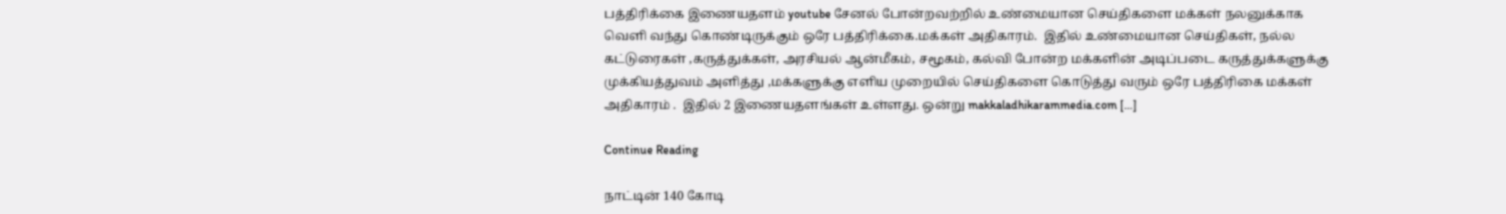பத்திரிக்கை இணையதளம் youtube சேனல் போன்றவற்றில் உண்மையான செய்திகளை மக்கள் நலனுக்காக வெளி வந்து கொண்டிருக்கும் ஒரே பத்திரிக்கை.மக்கள் அதிகாரம்.  இதில் உண்மையான செய்திகள், நல்ல கட்டுரைகள் ,கருத்துக்கள், அரசியல் ஆன்மீகம், சமூகம், கல்வி போன்ற மக்களின் அடிப்படை கருத்துக்களுக்கு முக்கியத்துவம் அளித்து ,மக்களுக்கு எளிய முறையில் செய்திகளை கொடுத்து வரும் ஒரே பத்திரிகை மக்கள் அதிகாரம் .  இதில் 2 இணையதளங்கள் உள்ளது. ஒன்று makkaladhikarammedia.com […]

Continue Reading

நாட்டின் 140 கோடி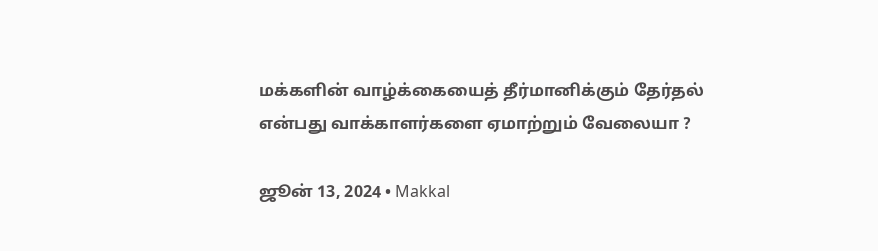மக்களின் வாழ்க்கையைத் தீர்மானிக்கும் தேர்தல் என்பது வாக்காளர்களை ஏமாற்றும் வேலையா ?

ஜூன் 13, 2024 • Makkal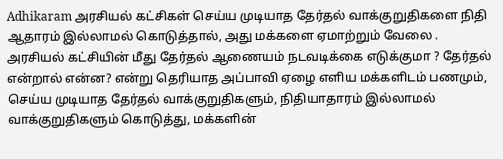Adhikaram அரசியல் கட்சிகள் செய்ய முடியாத தேர்தல் வாக்குறுதிகளை நிதி ஆதாரம் இல்லாமல் கொடுத்தால், அது மக்களை ஏமாற்றும் வேலை . அரசியல் கட்சியின் மீது தேர்தல் ஆணையம் நடவடிக்கை எடுக்குமா ? தேர்தல் என்றால் என்ன? என்று தெரியாத அப்பாவி ஏழை எளிய மக்களிடம் பணமும், செய்ய முடியாத தேர்தல் வாக்குறுதிகளும், நிதியாதாரம் இல்லாமல் வாக்குறுதிகளும் கொடுத்து, மக்களின்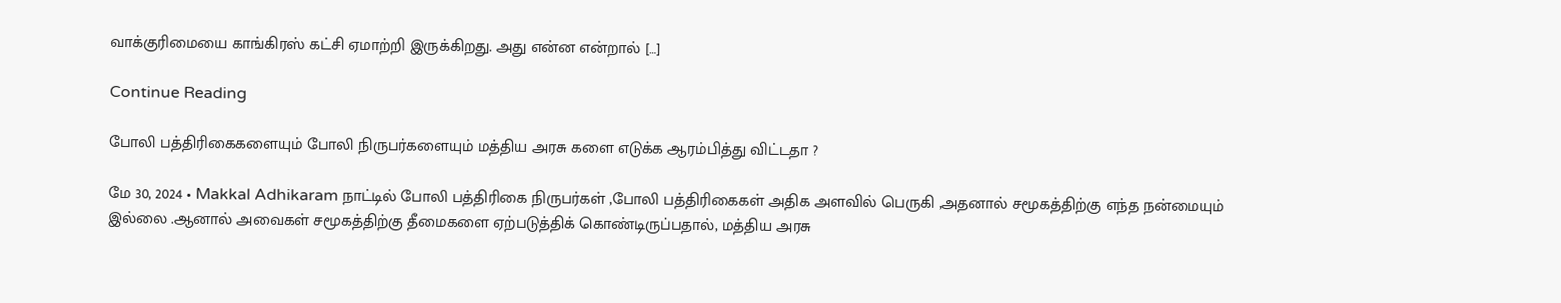வாக்குரிமையை காங்கிரஸ் கட்சி ஏமாற்றி இருக்கிறது. அது என்ன என்றால் […]

Continue Reading

போலி பத்திரிகைகளையும் போலி நிருபர்களையும் மத்திய அரசு களை எடுக்க ஆரம்பித்து விட்டதா ?

மே 30, 2024 • Makkal Adhikaram நாட்டில் போலி பத்திரிகை நிருபர்கள் ,போலி பத்திரிகைகள் அதிக அளவில் பெருகி ,அதனால் சமூகத்திற்கு எந்த நன்மையும் இல்லை .ஆனால் அவைகள் சமூகத்திற்கு தீமைகளை ஏற்படுத்திக் கொண்டிருப்பதால், மத்திய அரசு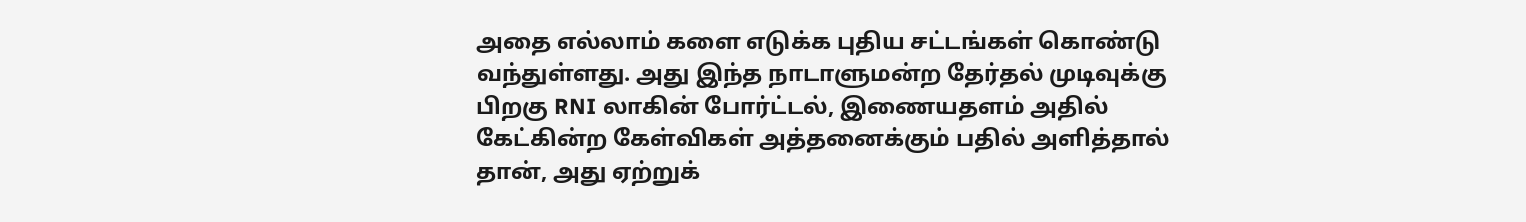அதை எல்லாம் களை எடுக்க புதிய சட்டங்கள் கொண்டு வந்துள்ளது. அது இந்த நாடாளுமன்ற தேர்தல் முடிவுக்கு பிறகு RNI லாகின் போர்ட்டல், இணையதளம் அதில் கேட்கின்ற கேள்விகள் அத்தனைக்கும் பதில் அளித்தால் தான், அது ஏற்றுக்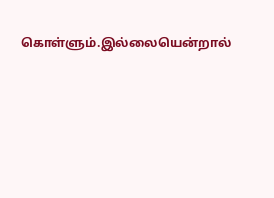கொள்ளும்.இல்லையென்றால்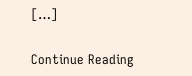[…]

Continue Reading